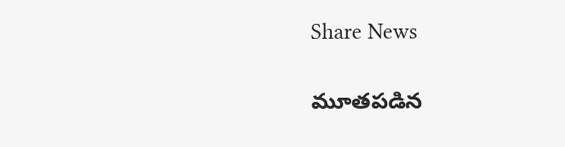Share News

మూతపడిన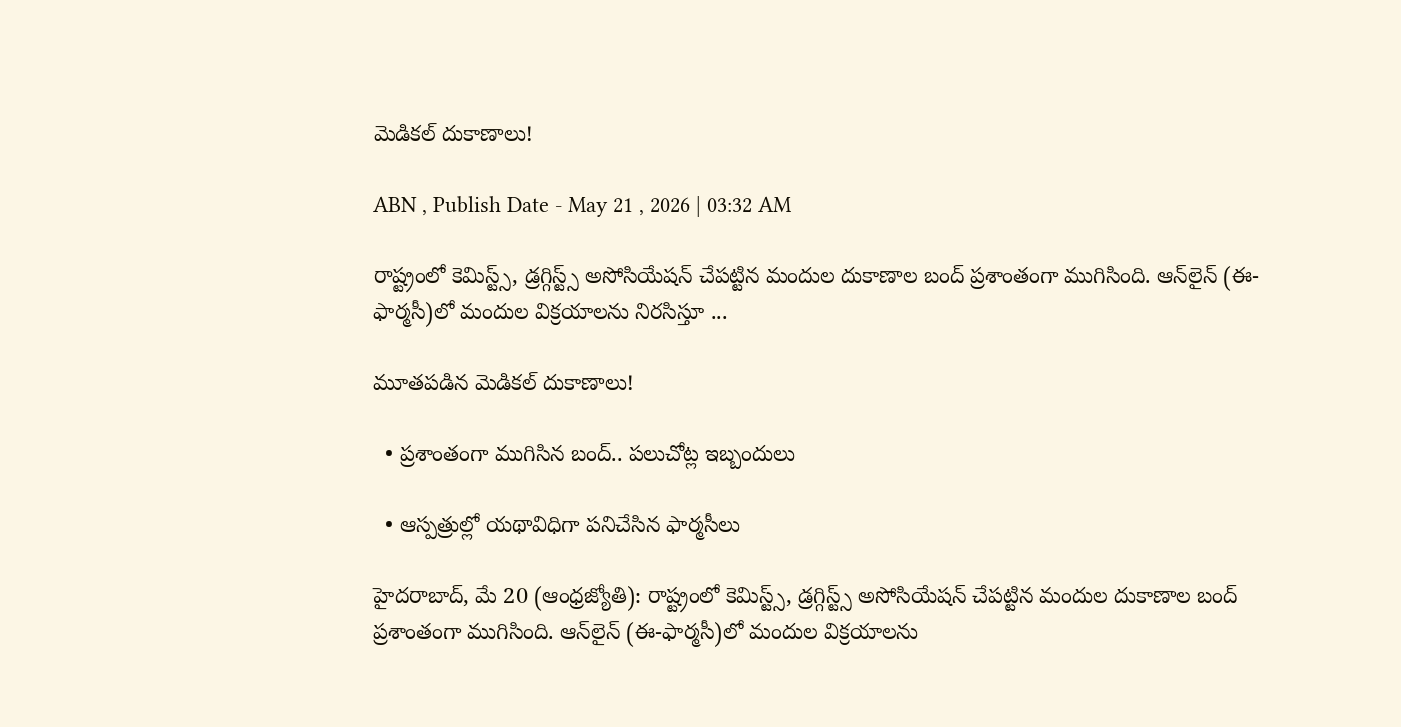మెడికల్‌ దుకాణాలు!

ABN , Publish Date - May 21 , 2026 | 03:32 AM

రాష్ట్రంలో కెమిస్ట్స్‌, డ్రగ్గిస్ట్స్‌ అసోసియేషన్‌ చేపట్టిన మందుల దుకాణాల బంద్‌ ప్రశాంతంగా ముగిసింది. ఆన్‌లైన్‌ (ఈ-ఫార్మసీ)లో మందుల విక్రయాలను నిరసిస్తూ ...

మూతపడిన మెడికల్‌ దుకాణాలు!

  • ప్రశాంతంగా ముగిసిన బంద్‌.. పలుచోట్ల ఇబ్బందులు

  • ఆస్పత్రుల్లో యథావిధిగా పనిచేసిన ఫార్మసీలు

హైదరాబాద్‌, మే 20 (ఆంధ్రజ్యోతి): రాష్ట్రంలో కెమిస్ట్స్‌, డ్రగ్గిస్ట్స్‌ అసోసియేషన్‌ చేపట్టిన మందుల దుకాణాల బంద్‌ ప్రశాంతంగా ముగిసింది. ఆన్‌లైన్‌ (ఈ-ఫార్మసీ)లో మందుల విక్రయాలను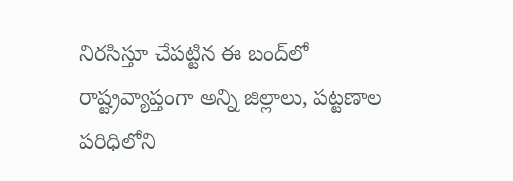నిరసిస్తూ చేపట్టిన ఈ బంద్‌లో రాష్ట్రవ్యాప్తంగా అన్ని జిల్లాలు, పట్టణాల పరిధిలోని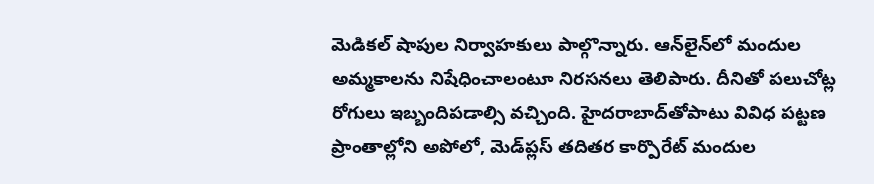మెడికల్‌ షాపుల నిర్వాహకులు పాల్గొన్నారు. ఆన్‌లైన్‌లో మందుల అమ్మకాలను నిషేధించాలంటూ నిరసనలు తెలిపారు. దీనితో పలుచోట్ల రోగులు ఇబ్బందిపడాల్సి వచ్చింది. హైదరాబాద్‌తోపాటు వివిధ పట్టణ ప్రాంతాల్లోని అపోలో, మెడ్‌ప్లస్‌ తదితర కార్పొరేట్‌ మందుల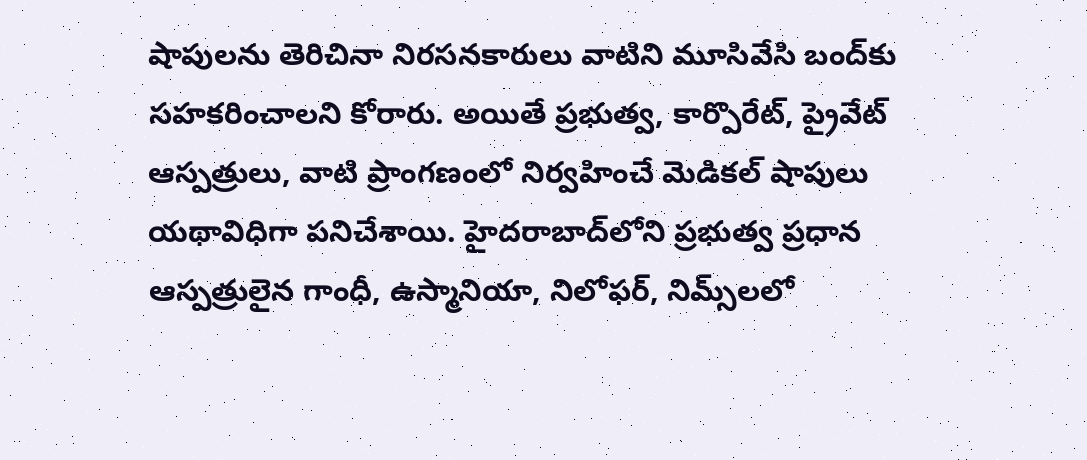షాపులను తెరిచినా నిరసనకారులు వాటిని మూసివేసి బంద్‌కు సహకరించాలని కోరారు. అయితే ప్రభుత్వ, కార్పొరేట్‌, ప్రైవేట్‌ ఆస్పత్రులు, వాటి ప్రాంగణంలో నిర్వహించే మెడికల్‌ షాపులు యథావిధిగా పనిచేశాయి. హైదరాబాద్‌లోని ప్రభుత్వ ప్రధాన ఆస్పత్రులైన గాంధీ, ఉస్మానియా, నిలోఫర్‌, నిమ్స్‌లలో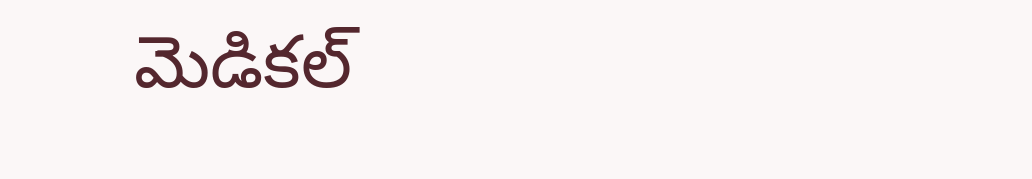మెడికల్‌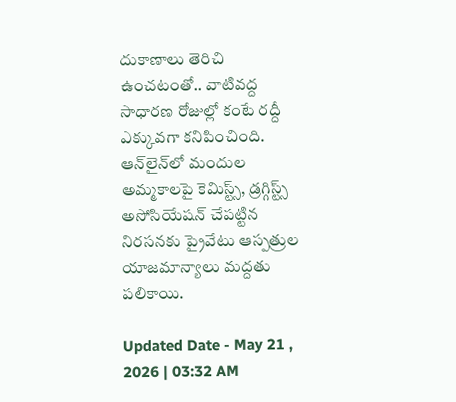దుకాణాలు తెరిచి ఉంచటంతో.. వాటివద్ద సాధారణ రోజుల్లో కంటే రద్దీ ఎక్కువగా కనిపించింది. ఆన్‌లైన్‌లో మందుల అమ్మకాలపై కెమిస్ట్స్‌, డ్రగ్గిస్ట్స్‌ అసోసియేషన్‌ చేపట్టిన నిరసనకు ప్రైవేటు ఆస్పత్రుల యాజమాన్యాలు మద్దతు పలికాయి.

Updated Date - May 21 , 2026 | 03:32 AM